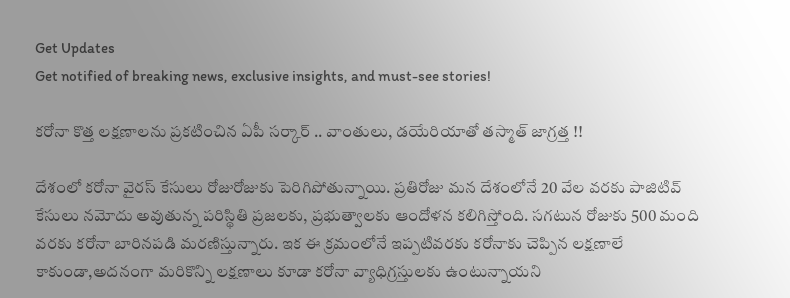Get Updates
Get notified of breaking news, exclusive insights, and must-see stories!

కరోనా కొత్త లక్షణాలను ప్రకటించిన ఏపీ సర్కార్ .. వాంతులు, డయేరియాతో తస్మాత్ జాగ్రత్త !!

దేశంలో కరోనా వైరస్ కేసులు రోజురోజుకు పెరిగిపోతున్నాయి. ప్రతిరోజు మన దేశంలోనే 20 వేల వరకు పాజిటివ్ కేసులు నమోదు అవుతున్న పరిస్థితి ప్రజలకు, ప్రభుత్వాలకు ఆందోళన కలిగిస్తోంది. సగటున రోజుకు 500 మంది వరకు కరోనా బారినపడి మరణిస్తున్నారు. ఇక ఈ క్రమంలోనే ఇప్పటివరకు కరోనాకు చెప్పిన లక్షణాలే కాకుండా,అదనంగా మరికొన్ని లక్షణాలు కూడా కరోనా వ్యాధిగ్రస్తులకు ఉంటున్నాయని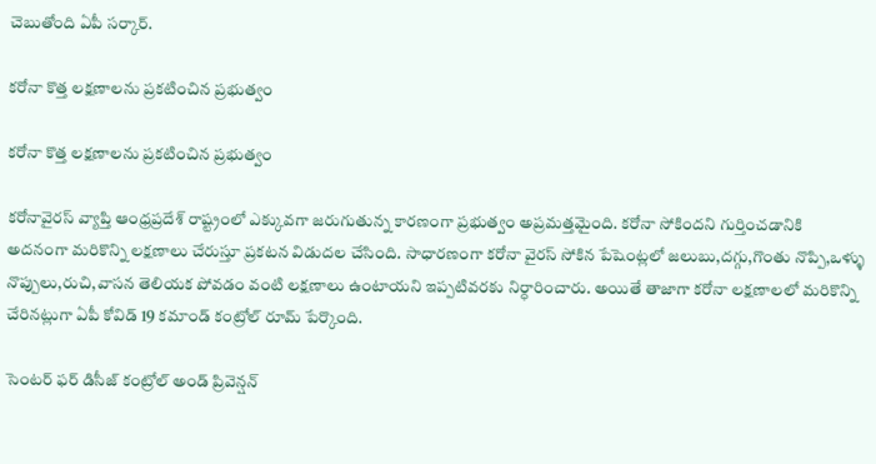చెబుతోంది ఏపీ సర్కార్.

కరోనా కొత్త లక్షణాలను ప్రకటించిన ప్రభుత్వం

కరోనా కొత్త లక్షణాలను ప్రకటించిన ప్రభుత్వం

కరోనావైరస్ వ్యాప్తి ఆంధ్రప్రదేశ్ రాష్ట్రంలో ఎక్కువగా జరుగుతున్న కారణంగా ప్రభుత్వం అప్రమత్తమైంది. కరోనా సోకిందని గుర్తించడానికి అదనంగా మరికొన్ని లక్షణాలు చేరుస్తూ ప్రకటన విడుదల చేసింది. సాధారణంగా కరోనా వైరస్ సోకిన పేషెంట్లలో జలుబు,దగ్గు,గొంతు నొప్పి,ఒళ్ళు నొప్పులు,రుచి,వాసన తెలియక పోవడం వంటి లక్షణాలు ఉంటాయని ఇప్పటివరకు నిర్ధారించారు. అయితే తాజాగా కరోనా లక్షణాలలో మరికొన్ని చేరినట్లుగా ఏపీ కోవిడ్ 19 కమాండ్ కంట్రోల్ రూమ్ పేర్కొంది.

సెంటర్ ఫర్ డిసీజ్ కంట్రోల్ అండ్ ప్రివెన్షన్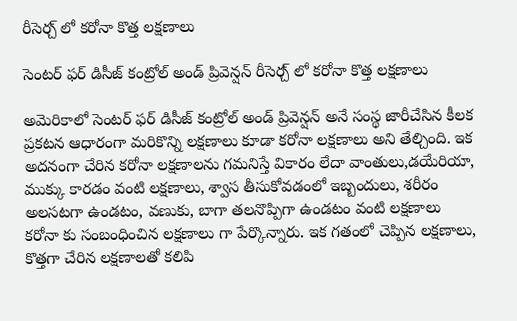రీసెర్చ్ లో కరోనా కొత్త లక్షణాలు

సెంటర్ ఫర్ డిసీజ్ కంట్రోల్ అండ్ ప్రివెన్షన్ రీసెర్చ్ లో కరోనా కొత్త లక్షణాలు

అమెరికాలో సెంటర్ ఫర్ డిసీజ్ కంట్రోల్ అండ్ ప్రివెన్షన్ అనే సంస్థ జారీచేసిన కీలక ప్రకటన ఆధారంగా మరికొన్ని లక్షణాలు కూడా కరోనా లక్షణాలు అని తేల్చింది. ఇక అదనంగా చేరిన కరోనా లక్షణాలను గమనిస్తే వికారం లేదా వాంతులు,డయేరియా, ముక్కు కారడం వంటి లక్షణాలు, శ్వాస తీసుకోవడంలో ఇబ్బందులు, శరీరం అలసటగా ఉండటం, వణుకు, బాగా తలనొప్పిగా ఉండటం వంటి లక్షణాలు కరోనా కు సంబంధించిన లక్షణాలు గా పేర్కొన్నారు. ఇక గతంలో చెప్పిన లక్షణాలు, కొత్తగా చేరిన లక్షణాలతో కలిపి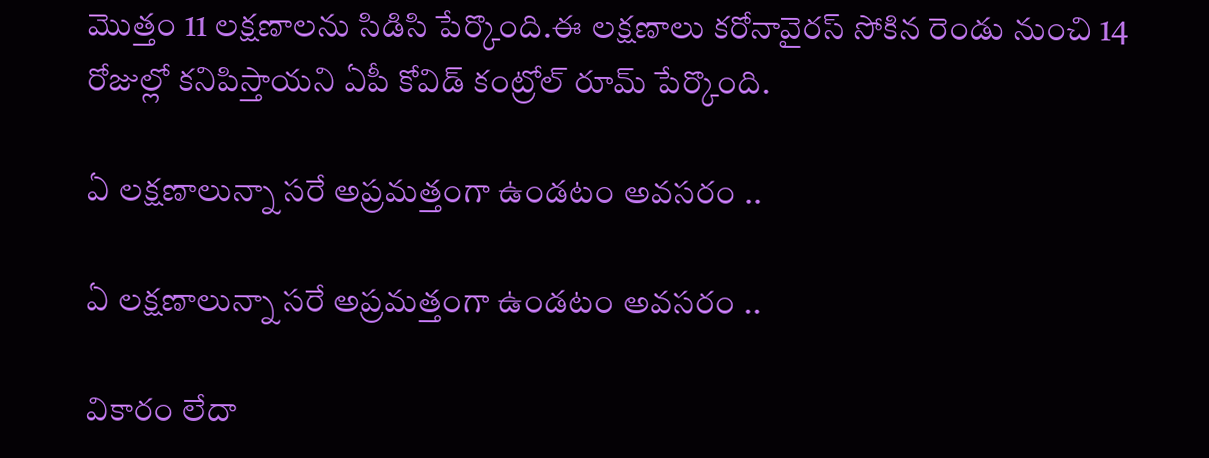మొత్తం 11 లక్షణాలను సిడిసి పేర్కొంది.ఈ లక్షణాలు కరోనావైరస్ సోకిన రెండు నుంచి 14 రోజుల్లో కనిపిస్తాయని ఏపీ కోవిడ్ కంట్రోల్ రూమ్ పేర్కొంది.

ఏ లక్షణాలున్నా సరే అప్రమత్తంగా ఉండటం అవసరం ..

ఏ లక్షణాలున్నా సరే అప్రమత్తంగా ఉండటం అవసరం ..

వికారం లేదా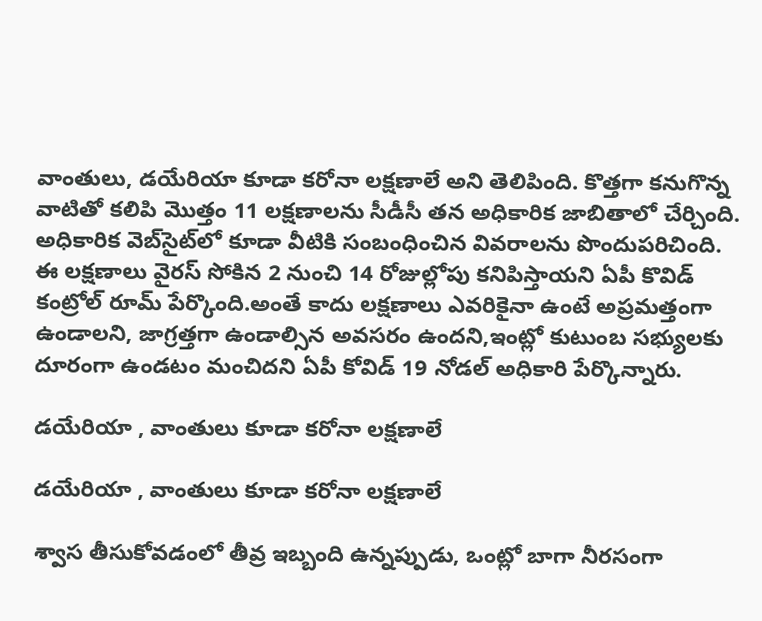వాంతులు, డయేరియా కూడా కరోనా లక్షణాలే అని తెలిపింది. కొత్తగా కనుగొన్న వాటితో కలిపి మొత్తం 11 లక్షణాలను సీడీసీ తన అధికారిక జాబితాలో చేర్చింది. అధికారిక వెబ్‌సైట్‌లో కూడా వీటికి సంబంధించిన వివరాలను పొందుపరిచింది. ఈ లక్షణాలు వైరస్ సోకిన 2 నుంచి 14 రోజుల్లోపు కనిపిస్తాయని ఏపీ కొవిడ్ కంట్రోల్ రూమ్ పేర్కొంది.అంతే కాదు లక్షణాలు ఎవరికైనా ఉంటే అప్రమత్తంగా ఉండాలని, జాగ్రత్తగా ఉండాల్సిన అవసరం ఉందని,ఇంట్లో కుటుంబ సభ్యులకు దూరంగా ఉండటం మంచిదని ఏపీ కోవిడ్ 19 నోడల్ అధికారి పేర్కొన్నారు.

డయేరియా , వాంతులు కూడా కరోనా లక్షణాలే

డయేరియా , వాంతులు కూడా కరోనా లక్షణాలే

శ్వాస తీసుకోవడంలో తీవ్ర ఇబ్బంది ఉన్నప్పుడు, ఒంట్లో బాగా నీరసంగా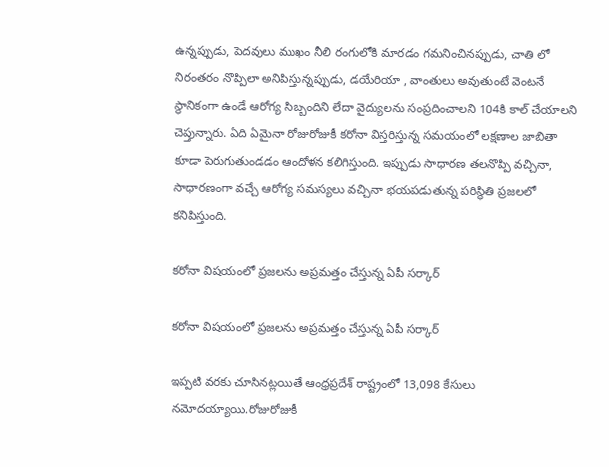ఉన్నప్పుడు, పెదవులు ముఖం నీలి రంగులోకి మారడం గమనించినప్పుడు, చాతి లో నిరంతరం నొప్పిలా అనిపిస్తున్నప్పుడు, డయేరియా , వాంతులు అవుతుంటే వెంటనే స్థానికంగా ఉండే ఆరోగ్య సిబ్బందిని లేదా వైద్యులను సంప్రదించాలని 104కి కాల్ చేయాలని చెప్తున్నారు. ఏది ఏమైనా రోజురోజుకీ కరోనా విస్తరిస్తున్న సమయంలో లక్షణాల జాబితా కూడా పెరుగుతుండడం ఆందోళన కలిగిస్తుంది. ఇప్పుడు సాధారణ తలనొప్పి వచ్చినా, సాధారణంగా వచ్చే ఆరోగ్య సమస్యలు వచ్చినా భయపడుతున్న పరిస్థితి ప్రజలలో కనిపిస్తుంది.

కరోనా విషయంలో ప్రజలను అప్రమత్తం చేస్తున్న ఏపీ సర్కార్

కరోనా విషయంలో ప్రజలను అప్రమత్తం చేస్తున్న ఏపీ సర్కార్

ఇప్పటి వరకు చూసినట్లయితే ఆంధ్రప్రదేశ్ రాష్ట్రంలో 13,098 కేసులు నమోదయ్యాయి.రోజురోజుకీ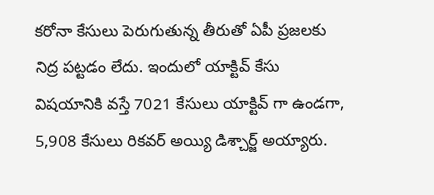కరోనా కేసులు పెరుగుతున్న తీరుతో ఏపీ ప్రజలకు నిద్ర పట్టడం లేదు. ఇందులో యాక్టివ్ కేసు విషయానికి వస్తే 7021 కేసులు యాక్టివ్ గా ఉండగా, 5,908 కేసులు రికవర్ అయ్యి డిశ్చార్జ్ అయ్యారు.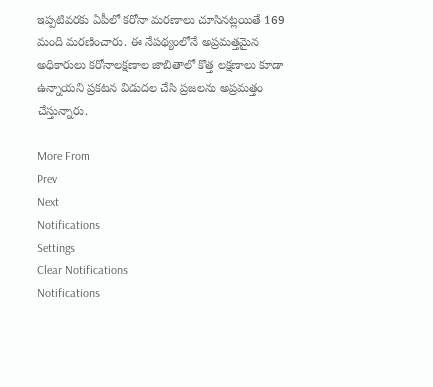ఇప్పటివరకు ఏపీలో కరోనా మరణాలు చూసినట్లయితే 169 మంది మరణించారు. ఈ నేపథ్యంలోనే అప్రమత్తమైన అధికారులు కరోనాలక్షణాల జాబితాలో కొత్త లక్షణాలు కూడా ఉన్నాయని ప్రకటన విడుదల చేసి ప్రజలను అప్రమత్తం చేస్తున్నారు.

More From
Prev
Next
Notifications
Settings
Clear Notifications
Notifications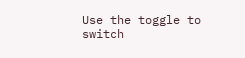Use the toggle to switch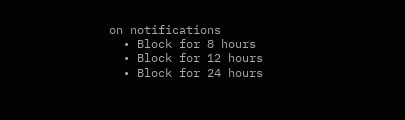on notifications
  • Block for 8 hours
  • Block for 12 hours
  • Block for 24 hours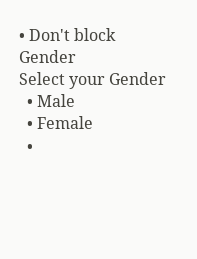• Don't block
Gender
Select your Gender
  • Male
  • Female
  •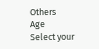Others
Age
Select your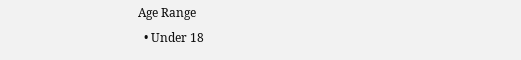Age Range
  • Under 18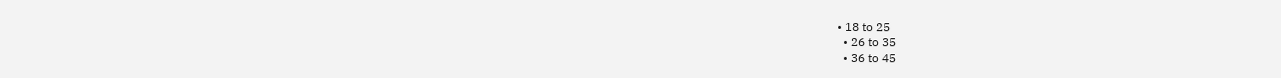• 18 to 25
  • 26 to 35
  • 36 to 45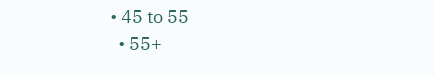• 45 to 55
  • 55+